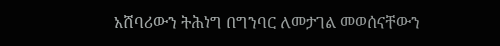አሸባሪውን ትሕነግ በግንባር ለመታገል መወሰናቸውን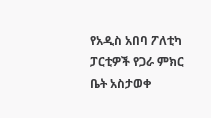የአዲስ አበባ ፖለቲካ ፓርቲዎች የጋራ ምክር ቤት አስታወቀ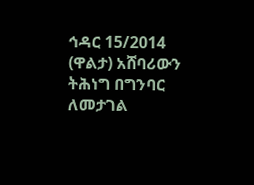ኅዳር 15/2014 (ዋልታ) አሸባሪውን ትሕነግ በግንባር ለመታገል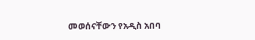መወሰናቸውን የአዲስ አበባ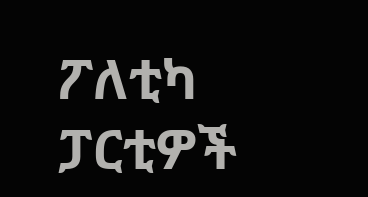ፖለቲካ ፓርቲዎች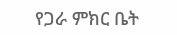የጋራ ምክር ቤት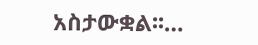አስታውቋል፡፡…